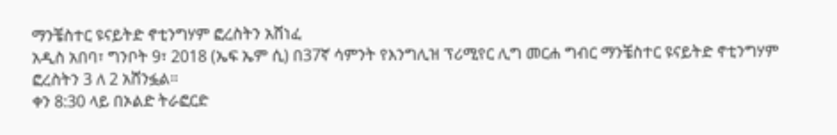ማንቼስተር ዩናይትድ ኖቲንግሃም ፎረስትን አሸነፈ
አዲስ አበባ፣ ግንቦት 9፣ 2018 (ኤፍ ኤም ሲ) በ37ኛ ሳምንት የእንግሊዝ ፕሪሚየር ሊግ መርሐ ግብር ማንቼስተር ዩናይትድ ኖቲንግሃም ፎረስትን 3 ለ 2 አሸንፏል።
ቀን 8:30 ላይ በኦልድ ትራፎርድ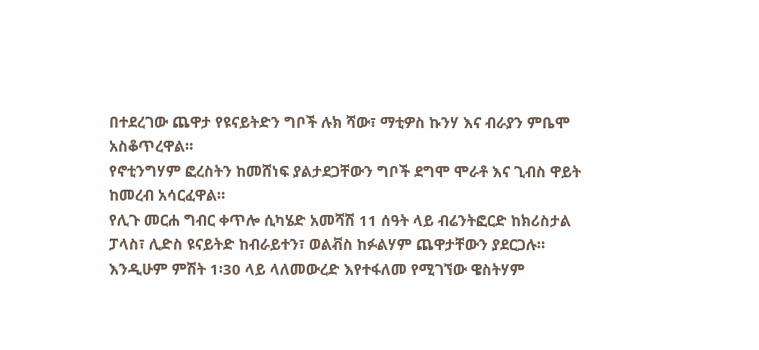በተደረገው ጨዋታ የዩናይትድን ግቦች ሉክ ሻው፣ ማቲዎስ ኩንሃ እና ብራያን ምቤሞ አስቆጥረዋል።
የኖቲንግሃም ፎረስትን ከመሸነፍ ያልታደጋቸውን ግቦች ደግሞ ሞራቶ እና ጊብስ ዋይት ከመረብ አሳርፈዋል።
የሊጉ መርሐ ግብር ቀጥሎ ሲካሄድ አመሻሽ 11 ሰዓት ላይ ብሬንትፎርድ ከክሪስታል ፓላስ፣ ሊድስ ዩናይትድ ከብራይተን፣ ወልቭስ ከፉልሃም ጨዋታቸውን ያደርጋሉ።
እንዲሁም ምሽት 1፡30 ላይ ላለመውረድ እየተፋለመ የሚገኘው ዌስትሃም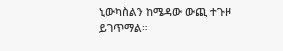ኒውካስልን ከሜዳው ውጪ ተጉዞ ይገጥማል።